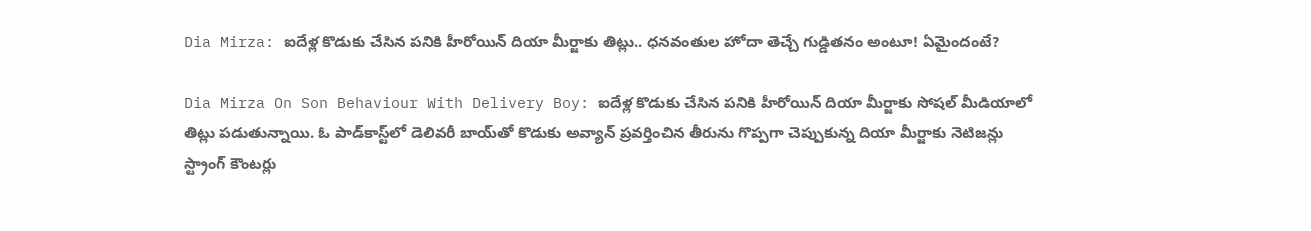Dia Mirza: ఐదేళ్ల కొడుకు చేసిన పనికి హీరోయిన్ దియా మీర్జాకు తిట్లు.. ధనవంతుల హోదా తెచ్చే గుడ్డితనం అంటూ! ఏమైందంటే?

Dia Mirza On Son Behaviour With Delivery Boy: ఐదేళ్ల కొడుకు చేసిన పనికి హీరోయిన్ దియా మీర్జాకు సోషల్ మీడియాలో తిట్లు పడుతున్నాయి. ఓ పాడ్‌కాస్ట్‌లో డెలివరీ బాయ్‌తో కొడుకు అవ్యాన్ ప్రవర్తించిన తీరును గొప్పగా చెప్పుకున్న దియా మీర్జాకు నెటిజన్లు స్ట్రాంగ్ కౌంటర్లు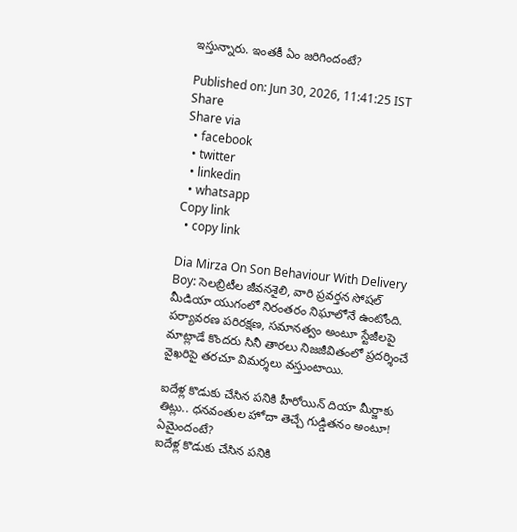ఇస్తున్నారు. ఇంతకీ ఏం జరిగిందంటే?

Published on: Jun 30, 2026, 11:41:25 IST
Share
Share via
  • facebook
  • twitter
  • linkedin
  • whatsapp
Copy link
  • copy link

Dia Mirza On Son Behaviour With Delivery Boy: సెలబ్రిటీల జీవనశైలి, వారి ప్రవర్తన సోషల్ మీడియా యుగంలో నిరంతరం నిఘాలోనే ఉంటోంది. పర్యావరణ పరిరక్షణ, సమానత్వం అంటూ స్టేజీలపై మాట్లాడే కొందరు సినీ తారలు నిజజీవితంలో ప్రదర్శించే వైఖరిపై తరచూ విమర్శలు వస్తుంటాయి.

ఐదేళ్ల కొడుకు చేసిన పనికి హీరోయిన్ దియా మీర్జాకు తిట్లు.. ధనవంతుల హోదా తెచ్చే గుడ్డితనం అంటూ! ఏమైందంటే?
ఐదేళ్ల కొడుకు చేసిన పనికి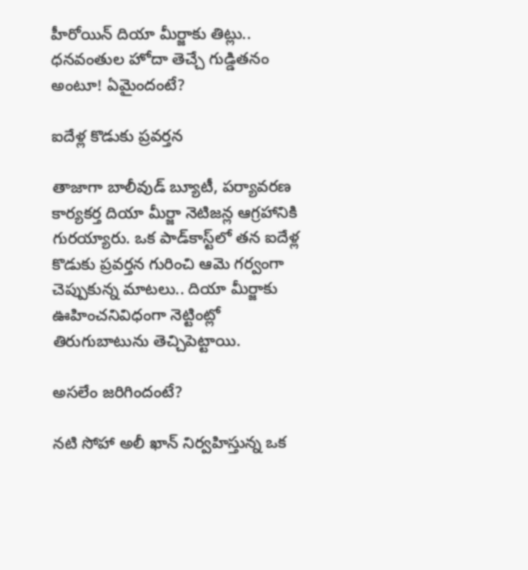హీరోయిన్ దియా మీర్జాకు తిట్లు.. ధనవంతుల హోదా తెచ్చే గుడ్డితనం అంటూ! ఏమైందంటే?

ఐదేళ్ల కొడుకు ప్రవర్తన

తాజాగా బాలీవుడ్ బ్యూటీ, పర్యావరణ కార్యకర్త దియా మీర్జా నెటిజన్ల ఆగ్రహానికి గురయ్యారు. ఒక పాడ్‌కాస్ట్‌లో తన ఐదేళ్ల కొడుకు ప్రవర్తన గురించి ఆమె గర్వంగా చెప్పుకున్న మాటలు.. దియా మీర్జాకు ఊహించనివిధంగా నెట్టింట్లో తిరుగుబాటును తెచ్చిపెట్టాయి.

అసలేం జరిగిందంటే?

నటి సోహా అలీ ఖాన్ నిర్వహిస్తున్న ఒక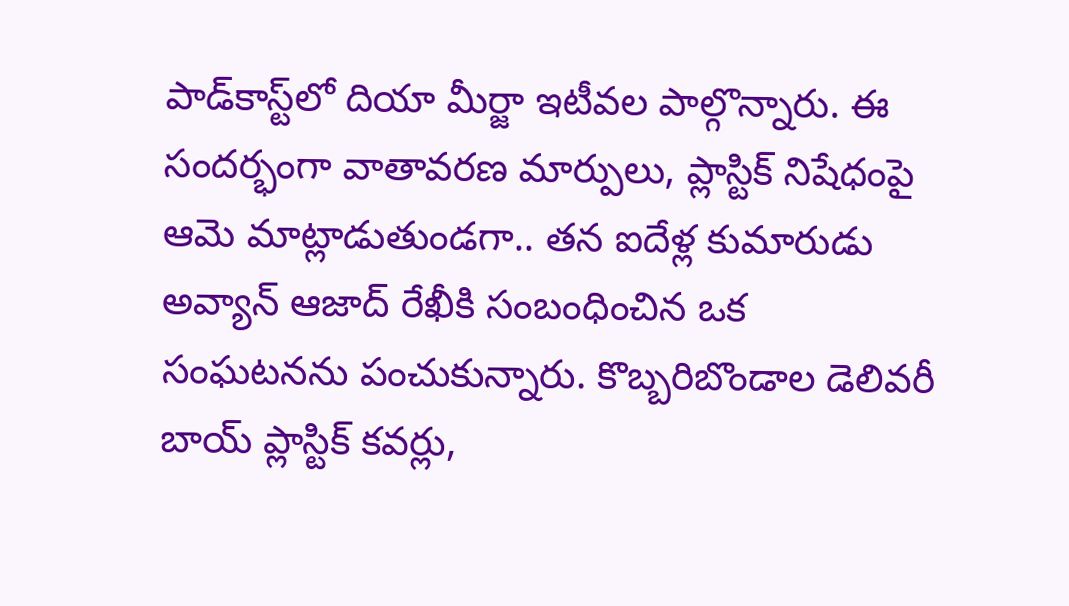పాడ్‌కాస్ట్‌లో దియా మీర్జా ఇటీవల పాల్గొన్నారు. ఈ సందర్భంగా వాతావరణ మార్పులు, ప్లాస్టిక్ నిషేధంపై ఆమె మాట్లాడుతుండగా.. తన ఐదేళ్ల కుమారుడు అవ్యాన్ ఆజాద్ రేఖీకి సంబంధించిన ఒక సంఘటనను పంచుకున్నారు. కొబ్బరిబొండాల డెలివరీ బాయ్ ప్లాస్టిక్ కవర్లు,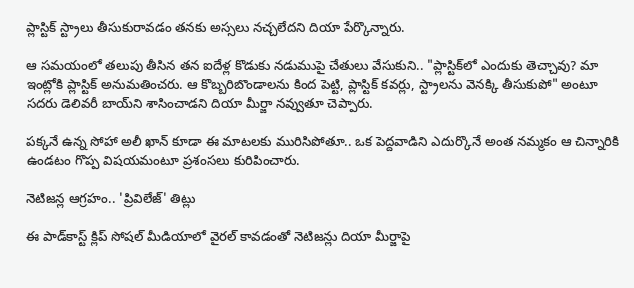ప్లాస్టిక్ స్ట్రాలు తీసుకురావడం తనకు అస్సలు నచ్చలేదని దియా పేర్కొన్నారు.

ఆ సమయంలో తలుపు తీసిన తన ఐదేళ్ల కొడుకు నడుముపై చేతులు వేసుకుని.. "ప్లాస్టిక్‌లో ఎందుకు తెచ్చావు? మా ఇంట్లోకి ప్లాస్టిక్ అనుమతించరు. ఆ కొబ్బరిబొండాలను కింద పెట్టి, ప్లాస్టిక్ కవర్లు, స్ట్రాలను వెనక్కి తీసుకుపో" అంటూ సదరు డెలివరీ బాయ్‌ని శాసించాడని దియా మీర్జా నవ్వుతూ చెప్పారు.

పక్కనే ఉన్న సోహా అలీ ఖాన్ కూడా ఈ మాటలకు మురిసిపోతూ.. ఒక పెద్దవాడిని ఎదుర్కొనే అంత నమ్మకం ఆ చిన్నారికి ఉండటం గొప్ప విషయమంటూ ప్రశంసలు కురిపించారు.

నెటిజన్ల ఆగ్రహం.. 'ప్రివిలేజ్' తిట్లు

ఈ పాడ్‌కాస్ట్ క్లిప్ సోషల్ మీడియాలో వైరల్ కావడంతో నెటిజన్లు దియా మీర్జాపై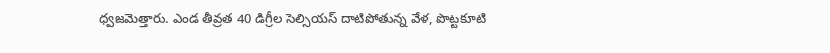ధ్వజమెత్తారు. ఎండ తీవ్రత 40 డిగ్రీల సెల్సియస్ దాటిపోతున్న వేళ, పొట్టకూటి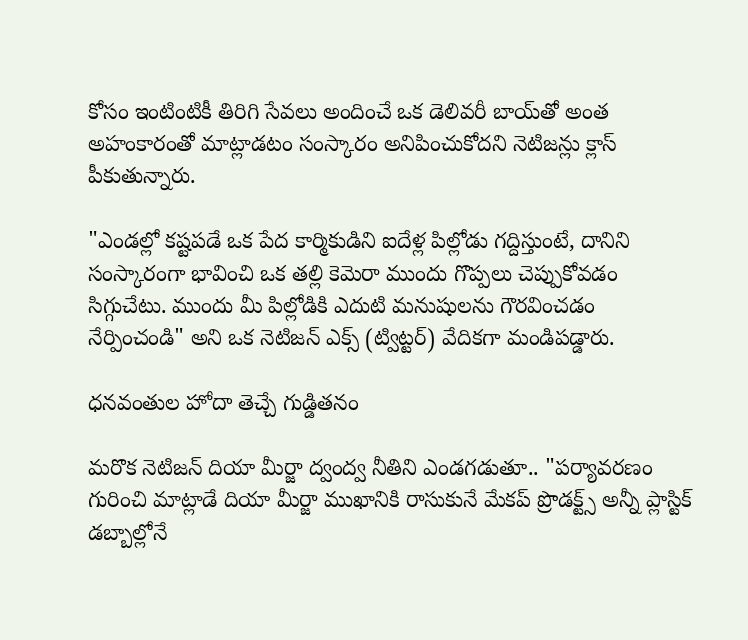కోసం ఇంటింటికీ తిరిగి సేవలు అందించే ఒక డెలివరీ బాయ్‌తో అంత అహంకారంతో మాట్లాడటం సంస్కారం అనిపించుకోదని నెటిజన్లు క్లాస్ పీకుతున్నారు.

"ఎండల్లో కష్టపడే ఒక పేద కార్మికుడిని ఐదేళ్ల పిల్లోడు గద్దిస్తుంటే, దానిని సంస్కారంగా భావించి ఒక తల్లి కెమెరా ముందు గొప్పలు చెప్పుకోవడం సిగ్గుచేటు. ముందు మీ పిల్లోడికి ఎదుటి మనుషులను గౌరవించడం నేర్పించండి" అని ఒక నెటిజన్ ఎక్స్ (ట్విట్టర్) వేదికగా మండిపడ్డారు.

ధనవంతుల హోదా తెచ్చే గుడ్డితనం

మరొక నెటిజన్ దియా మీర్జా ద్వంద్వ నీతిని ఎండగడుతూ.. "పర్యావరణం గురించి మాట్లాడే దియా మీర్జా ముఖానికి రాసుకునే మేకప్ ప్రొడక్ట్స్ అన్నీ ప్లాస్టిక్ డబ్బాల్లోనే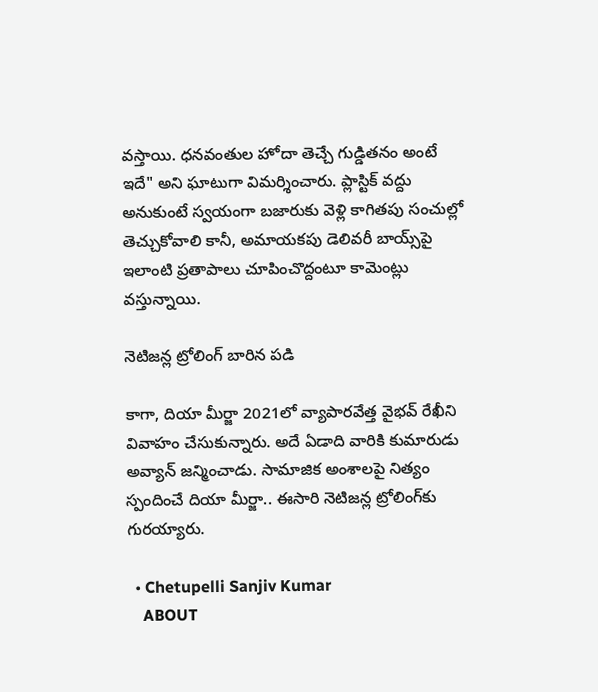వస్తాయి. ధనవంతుల హోదా తెచ్చే గుడ్డితనం అంటే ఇదే" అని ఘాటుగా విమర్శించారు. ప్లాస్టిక్ వద్దు అనుకుంటే స్వయంగా బజారుకు వెళ్లి కాగితపు సంచుల్లో తెచ్చుకోవాలి కానీ, అమాయకపు డెలివరీ బాయ్స్‌పై ఇలాంటి ప్రతాపాలు చూపించొద్దంటూ కామెంట్లు వస్తున్నాయి.

నెటిజన్ల ట్రోలింగ్ బారిన పడి

కాగా, దియా మీర్జా 2021లో వ్యాపారవేత్త వైభవ్ రేఖీని వివాహం చేసుకున్నారు. అదే ఏడాది వారికి కుమారుడు అవ్యాన్ జన్మించాడు. సామాజిక అంశాలపై నిత్యం స్పందించే దియా మీర్జా.. ఈసారి నెటిజన్ల ట్రోలింగ్‌కు గురయ్యారు.

  • Chetupelli Sanjiv Kumar
    ABOUT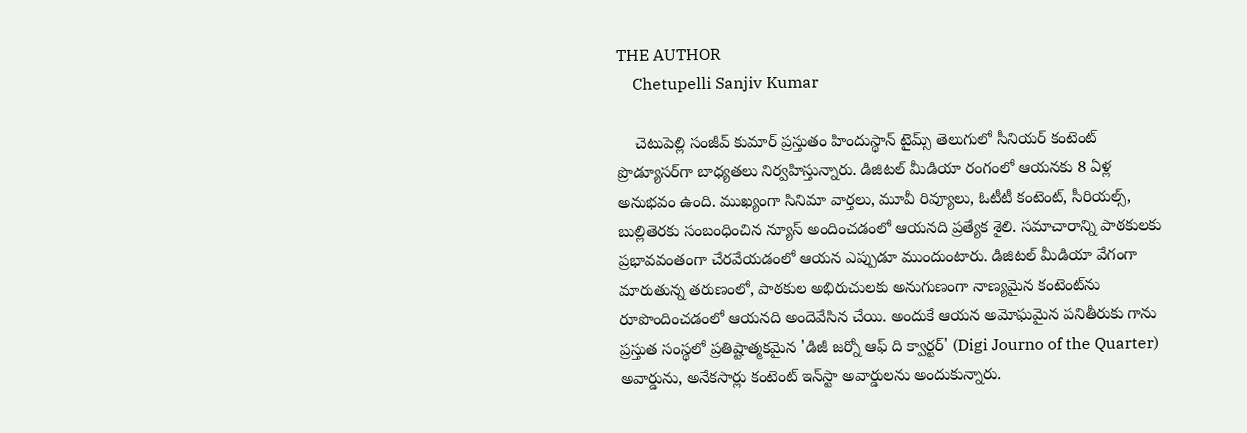THE AUTHOR
    Chetupelli Sanjiv Kumar

    చెటుపెల్లి సంజీవ్ కుమార్ ప్రస్తుతం హిందుస్థాన్ టైమ్స్ తెలుగులో సీనియర్ కంటెంట్ ప్రొడ్యూసర్‌గా బాధ్యతలు నిర్వహిస్తున్నారు. డిజిటల్ మీడియా రంగంలో ఆయనకు 8 ఏళ్ల అనుభవం ఉంది. ముఖ్యంగా సినిమా వార్తలు, మూవీ రివ్యూలు, ఓటీటీ కంటెంట్, సీరియల్స్, బుల్లితెరకు సంబంధించిన న్యూస్ అందించడంలో ఆయనది ప్రత్యేక శైలి. సమాచారాన్ని పాఠకులకు ప్రభావవంతంగా చేరవేయడంలో ఆయన ఎప్పుడూ ముందుంటారు. డిజిటల్ మీడియా వేగంగా మారుతున్న తరుణంలో, పాఠకుల అభిరుచులకు అనుగుణంగా నాణ్యమైన కంటెంట్‌ను రూపొందించడంలో ఆయనది అందెవేసిన చేయి. అందుకే ఆయన అమోఘమైన పనితీరుకు గాను ప్రస్తుత సంస్థలో ప్రతిష్టాత్మకమైన 'డిజీ జర్నో ఆఫ్ ది క్వార్టర్' (Digi Journo of the Quarter) అవార్డును, అనేకసార్లు కంటెంట్ ఇన్‌స్టా అవార్డులను అందుకున్నారు.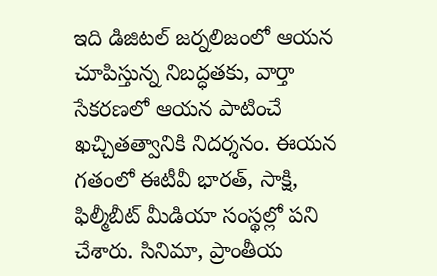ఇది డిజిటల్ జర్నలిజంలో ఆయన చూపిస్తున్న నిబద్ధతకు, వార్తా సేకరణలో ఆయన పాటించే ఖచ్చితత్వానికి నిదర్శనం. ఈయన గతంలో ఈటీవీ భారత్, సాక్షి, ఫిల్మీబీట్ మీడియా సంస్థల్లో పని చేశారు. సినిమా, ప్రాంతీయ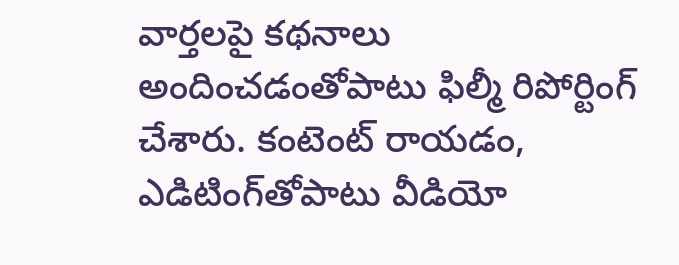వార్తలపై కథనాలు అందించడంతోపాటు ఫిల్మీ రిపోర్టింగ్ చేశారు. కంటెంట్ రాయడం, ఎడిటింగ్‌తోపాటు వీడియో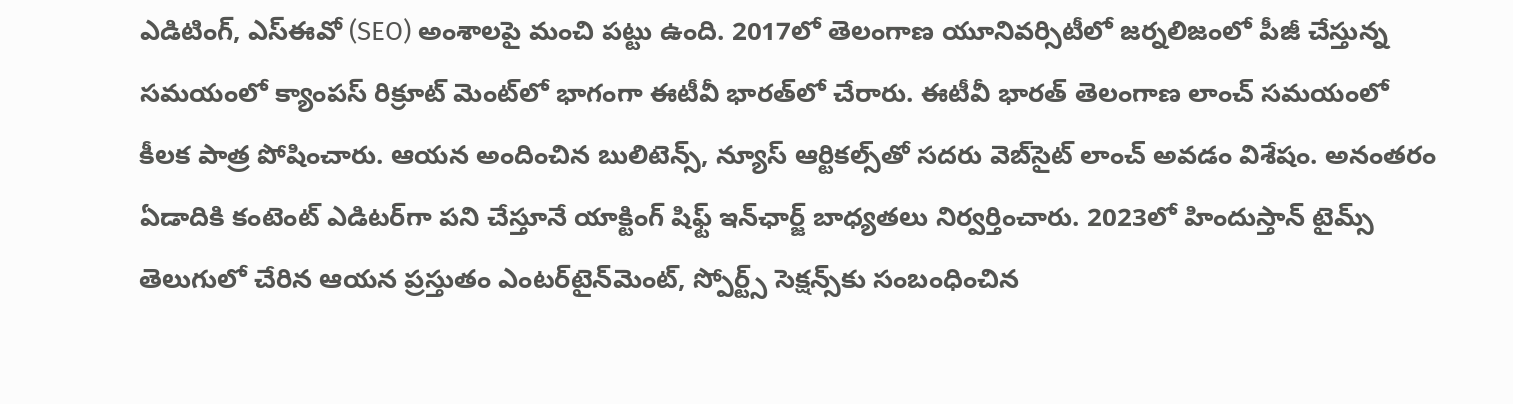ఎడిటింగ్, ఎస్‌ఈవో (SEO) అంశాలపై మంచి పట్టు ఉంది. 2017లో తెలంగాణ యూనివర్సిటీలో జర్నలిజంలో పీజీ చేస్తున్న సమయంలో క్యాంపస్ రిక్రూట్ మెంట్‌లో భాగంగా ఈటీవీ భారత్‌లో చేరారు. ఈటీవీ భారత్ తెలంగాణ లాంచ్ సమయంలో కీలక పాత్ర పోషించారు. ఆయన అందించిన బులిటెన్స్, న్యూస్ ఆర్టికల్స్‌తో సదరు వెబ్‌సైట్ లాంచ్ అవడం విశేషం. అనంతరం ఏడాదికి కంటెంట్ ఎడిటర్‌గా పని చేస్తూనే యాక్టింగ్ షిఫ్ట్ ఇన్‌ఛార్జ్ బాధ్యతలు నిర్వర్తించారు. 2023లో హిందుస్తాన్ టైమ్స్ తెలుగులో చేరిన ఆయన ప్రస్తుతం ఎంటర్‌టైన్‌మెంట్, స్పోర్ట్స్ సెక్షన్స్‌కు సంబంధించిన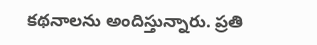కథనాలను అందిస్తున్నారు. ప్రతి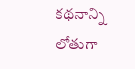కథనాన్ని లోతుగా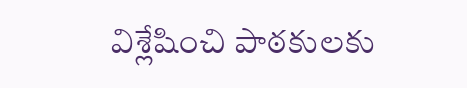విశ్లేషించి పాఠకులకు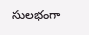సులభంగా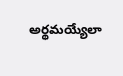అర్థమయ్యేలా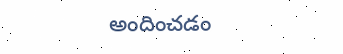అందించడం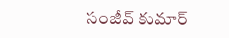సంజీవ్ కుమార్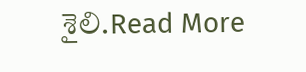శైలి.Read More